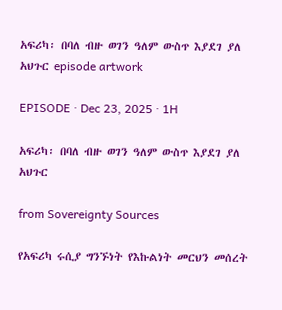አፍሪካ፡ በባለ ብዙ ወገን ዓለም ውስጥ እያደገ ያለ አህጉር episode artwork

EPISODE · Dec 23, 2025 · 1H

አፍሪካ፡ በባለ ብዙ ወገን ዓለም ውስጥ እያደገ ያለ አህጉር

from Sovereignty Sources

የአፍሪካ ሩሲያ ግንኙነት የእኩልነት መርህን መሰረት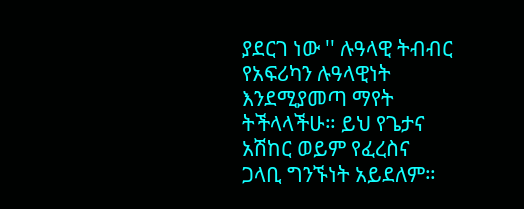ያደርገ ነው '' ሉዓላዊ ትብብር የአፍሪካን ሉዓላዊነት እንደሚያመጣ ማየት ትችላላችሁ። ይህ የጌታና አሽከር ወይም የፈረስና ጋላቢ ግንኙነት አይደለም።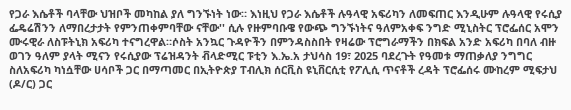የጋራ እሴቶች ባላቸው ህዝቦች መካከል ያለ ግንኙነት ነው። እነዚህ የጋራ እሴቶች ሉዓላዊ አፍሪካን ለመፍጠር እንዲሁም ሉዓላዊ የሩሲያ ፌዴሬሽንን ለማበረታታት የምንጠቀምባቸው ናቸው'' ሲሉ የዙምባቡዌ የውጭ ግንኙነትና ዓለምአቀፍ ንግድ ሚኒስትር ፕሮፌሰር አሞን ሙሩዊራ ለስፑትኒክ አፍሪካ ተናግረዋል።ሶስት አንኳር ጉዳዮችን በምንዳስስበት የዛሬው ፕሮግራማችን በክፍል አንድ አፍሪካ በባለ ብዙ ወገን ዓለም ያላት ሚናን የሩሲያው ፕሬዝዳንት ቭላድሚር ፑቲን እ.ኤ.አ ታህሳስ 19፣ 2025 ባደረጉት የዓመቱ ማጠቃለያ ንግግር ስለአፍሪካ ካነሷቸው ሀሳቦች ጋር በማጣመር በኢትዮጵያ ፐብሊክ ሰርቪስ ዩኒቨርሲቲ የፖሊሲ ጥናቶች ረዳት ፕሮፌሰሩ ሙከረም ሚፍታህ (ዶ/ር) ጋር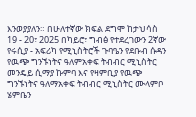እንወያያለን። በሁለተኛው ክፍል ደግሞ ከታህሳስ 19 - 20፣ 2025 በካይሮ፣ ግብፅ የተደረገውን 2ኛው የሩሲያ - አፍሪካ የሚኒስትሮች ጉባዔን የደቡብ ሱዳን የዉጭ ግንኙነትና ዓለምአቀፍ ትብብር ሚኒስትር መንዴይ ሲማያ ኩምባ እና የዛምቢያ የዉጭ ግንኙነትና ዓለማአቀፍ ትብብር ሚኒስትር ሙላምቦ ሄምቤን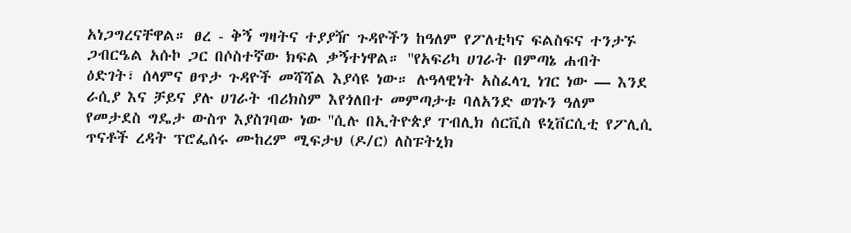አነጋግረናቸዋል። ፀረ - ቅኝ ግዛትና ተያያዥ ጉዳዮችን ከዓለም የፖለቲካና ፍልስፍና ተንታኙ ጋብርዔል አሱኮ ጋር በሶስተኛው ክፍል ቃኝተነዋል። ''የአፍሪካ ሀገራት በምጣኔ ሐብት ዕድገት፣ ሰላምና ፀጥታ ጉዳዮች መሻሻል እያሳዩ ነው። ሉዓላዊነት አስፈላጊ ነገር ነው — እንደ ራሲያ እና ቻይና ያሉ ሀገራት ብሪክስም እየጎለበተ መምጣታቱ ባለአንድ ወገኑን ዓለም የመታደስ ግዴታ ውስጥ እያስገባው ነው ''ሲሉ በኢትዮጵያ ፐብሊክ ሰርቪስ ዩኒቨርሲቲ የፖሊሲ ጥናቶች ረዳት ፕሮፌሰሩ ሙከረም ሚፍታህ (ዶ/ር) ለስፑትኒክ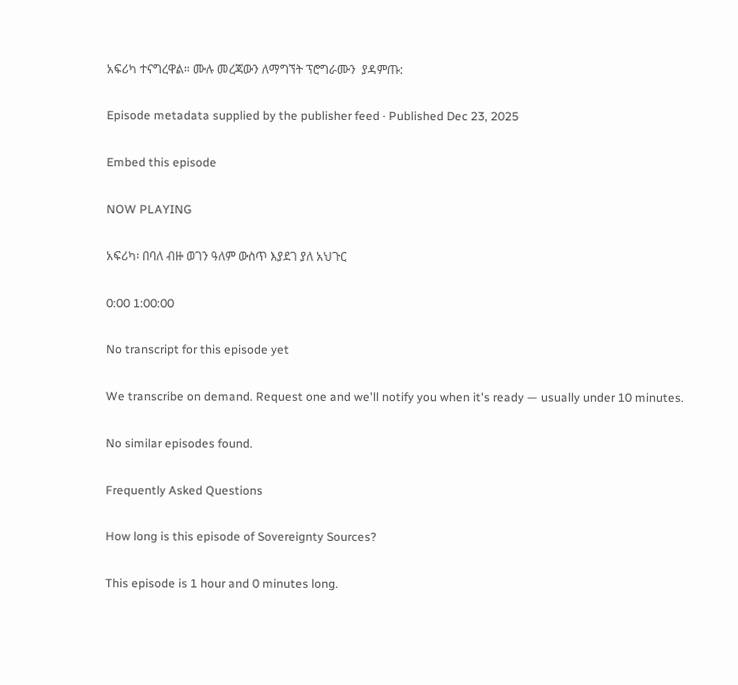አፍሪካ ተናግረዋል። ሙሉ መረጃውን ለማግኘት ፕሮግራሙን  ያዳምጡ:

Episode metadata supplied by the publisher feed · Published Dec 23, 2025

Embed this episode

NOW PLAYING

አፍሪካ፡ በባለ ብዙ ወገን ዓለም ውስጥ እያደገ ያለ አህጉር

0:00 1:00:00

No transcript for this episode yet

We transcribe on demand. Request one and we'll notify you when it's ready — usually under 10 minutes.

No similar episodes found.

Frequently Asked Questions

How long is this episode of Sovereignty Sources?

This episode is 1 hour and 0 minutes long.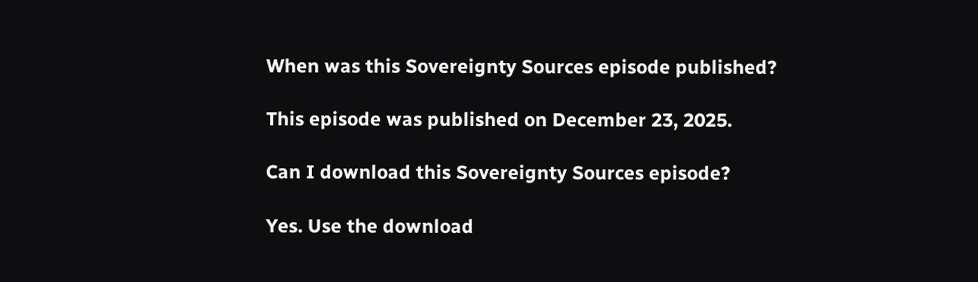When was this Sovereignty Sources episode published?

This episode was published on December 23, 2025.

Can I download this Sovereignty Sources episode?

Yes. Use the download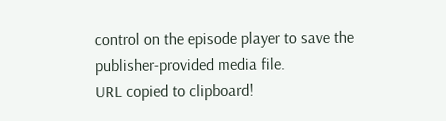control on the episode player to save the publisher-provided media file.
URL copied to clipboard!